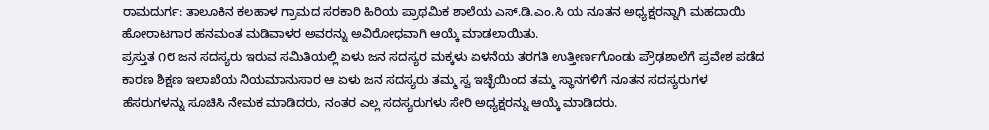ರಾಮದುರ್ಗ: ತಾಲೂಕಿನ ಕಲಹಾಳ ಗ್ರಾಮದ ಸರಕಾರಿ ಹಿರಿಯ ಪ್ರಾಥಮಿಕ ಶಾಲೆಯ ಎಸ್.ಡಿ.ಎಂ.ಸಿ ಯ ನೂತನ ಅಧ್ಯಕ್ಷರನ್ನಾಗಿ ಮಹದಾಯಿ ಹೋರಾಟಗಾರ ಹನಮಂತ ಮಡಿವಾಳರ ಅವರನ್ನು ಅವಿರೋಧವಾಗಿ ಆಯ್ಕೆ ಮಾಡಲಾಯಿತು.
ಪ್ರಸ್ತುತ ೧೮ ಜನ ಸದಸ್ಯರು ಇರುವ ಸಮಿತಿಯಲ್ಲಿ ಏಳು ಜನ ಸದಸ್ಯರ ಮಕ್ಕಳು ಏಳನೆಯ ತರಗತಿ ಉತ್ತೀರ್ಣಗೊಂಡು ಪ್ರೌಢಶಾಲೆಗೆ ಪ್ರವೇಶ ಪಡೆದ ಕಾರಣ ಶಿಕ್ಷಣ ಇಲಾಖೆಯ ನಿಯಮಾನುಸಾರ ಆ ಏಳು ಜನ ಸದಸ್ಯರು ತಮ್ಮ ಸ್ವ ಇಚ್ಛೆಯಿಂದ ತಮ್ಮ ಸ್ಥಾನಗಳಿಗೆ ನೂತನ ಸದಸ್ಯರುಗಳ ಹೆಸರುಗಳನ್ನು ಸೂಚಿಸಿ ನೇಮಕ ಮಾಡಿದರು, ನಂತರ ಎಲ್ಲ ಸದಸ್ಯರುಗಳು ಸೇರಿ ಅಧ್ಯಕ್ಷರನ್ನು ಆಯ್ಕೆ ಮಾಡಿದರು.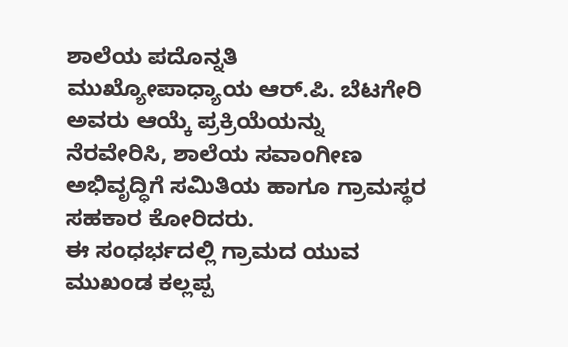ಶಾಲೆಯ ಪದೊನ್ನತಿ ಮುಖ್ಯೋಪಾಧ್ಯಾಯ ಆರ್.ಪಿ. ಬೆಟಗೇರಿ ಅವರು ಆಯ್ಕೆ ಪ್ರಕ್ರಿಯೆಯನ್ನು ನೆರವೇರಿಸಿ, ಶಾಲೆಯ ಸವಾಂಗೀಣ ಅಭಿವೃದ್ಧಿಗೆ ಸಮಿತಿಯ ಹಾಗೂ ಗ್ರಾಮಸ್ಥರ ಸಹಕಾರ ಕೋರಿದರು.
ಈ ಸಂಧರ್ಭದಲ್ಲಿ ಗ್ರಾಮದ ಯುವ ಮುಖಂಡ ಕಲ್ಲಪ್ಪ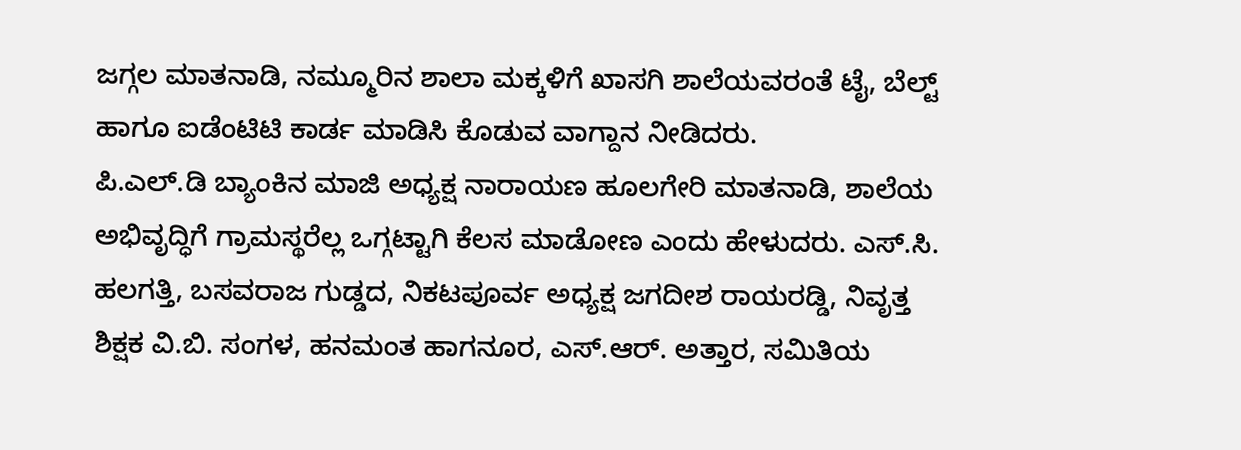ಜಗ್ಗಲ ಮಾತನಾಡಿ, ನಮ್ಮೂರಿನ ಶಾಲಾ ಮಕ್ಕಳಿಗೆ ಖಾಸಗಿ ಶಾಲೆಯವರಂತೆ ಟೈ, ಬೆಲ್ಟ್ ಹಾಗೂ ಐಡೆಂಟಿಟಿ ಕಾರ್ಡ ಮಾಡಿಸಿ ಕೊಡುವ ವಾಗ್ದಾನ ನೀಡಿದರು.
ಪಿ.ಎಲ್.ಡಿ ಬ್ಯಾಂಕಿನ ಮಾಜಿ ಅಧ್ಯಕ್ಷ ನಾರಾಯಣ ಹೂಲಗೇರಿ ಮಾತನಾಡಿ, ಶಾಲೆಯ ಅಭಿವೃದ್ಧಿಗೆ ಗ್ರಾಮಸ್ಥರೆಲ್ಲ ಒಗ್ಗಟ್ಟಾಗಿ ಕೆಲಸ ಮಾಡೋಣ ಎಂದು ಹೇಳುದರು. ಎಸ್.ಸಿ. ಹಲಗತ್ತಿ, ಬಸವರಾಜ ಗುಡ್ಡದ, ನಿಕಟಪೂರ್ವ ಅಧ್ಯಕ್ಷ ಜಗದೀಶ ರಾಯರಡ್ಡಿ, ನಿವೃತ್ತ ಶಿಕ್ಷಕ ವಿ.ಬಿ. ಸಂಗಳ, ಹನಮಂತ ಹಾಗನೂರ, ಎಸ್.ಆರ್. ಅತ್ತಾರ, ಸಮಿತಿಯ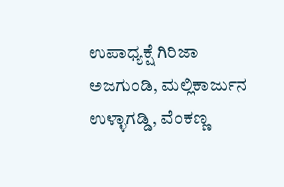ಉಪಾಧ್ಯಕ್ಷೆ ಗಿರಿಜಾ ಅಜಗುಂಡಿ, ಮಲ್ಲಿಕಾರ್ಜುನ ಉಳ್ಳಾಗಡ್ಡಿ, ವೆಂಕಣ್ಣ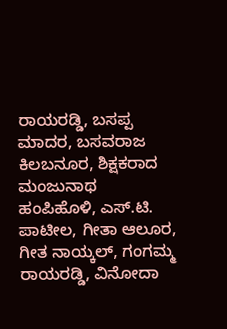ರಾಯರಡ್ಡಿ, ಬಸಪ್ಪ ಮಾದರ, ಬಸವರಾಜ ಕಿಲಬನೂರ, ಶಿಕ್ಷಕರಾದ ಮಂಜುನಾಥ ಹಂಪಿಹೊಳಿ, ಎಸ್.ಟಿ. ಪಾಟೀಲ, ಗೀತಾ ಆಲೂರ, ಗೀತ ನಾಯ್ಕಲ್, ಗಂಗಮ್ಮ ರಾಯರಡ್ಡಿ, ವಿನೋದಾ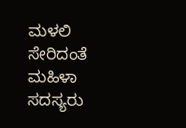ಮಳಲಿ ಸೇರಿದಂತೆ ಮಹಿಳಾ ಸದಸ್ಯರು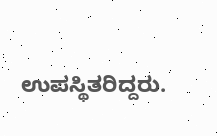ಉಪಸ್ಥಿತರಿದ್ದರು.